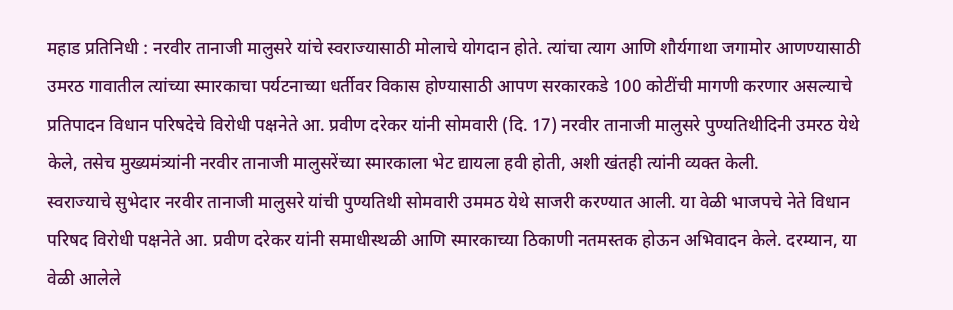महाड प्रतिनिधी : नरवीर तानाजी मालुसरे यांचे स्वराज्यासाठी मोलाचे योगदान होते. त्यांचा त्याग आणि शौर्यगाथा जगामोर आणण्यासाठी उमरठ गावातील त्यांच्या स्मारकाचा पर्यटनाच्या धर्तीवर विकास होण्यासाठी आपण सरकारकडे 100 कोटींची मागणी करणार असल्याचे प्रतिपादन विधान परिषदेचे विरोधी पक्षनेते आ. प्रवीण दरेकर यांनी सोमवारी (दि. 17) नरवीर तानाजी मालुसरे पुण्यतिथीदिनी उमरठ येथे केले, तसेच मुख्यमंत्र्यांनी नरवीर तानाजी मालुसरेंच्या स्मारकाला भेट द्यायला हवी होती, अशी खंतही त्यांनी व्यक्त केली.
स्वराज्याचे सुभेदार नरवीर तानाजी मालुसरे यांची पुण्यतिथी सोमवारी उममठ येथे साजरी करण्यात आली. या वेळी भाजपचे नेते विधान परिषद विरोधी पक्षनेते आ. प्रवीण दरेकर यांनी समाधीस्थळी आणि स्मारकाच्या ठिकाणी नतमस्तक होऊन अभिवादन केले. दरम्यान, या वेळी आलेले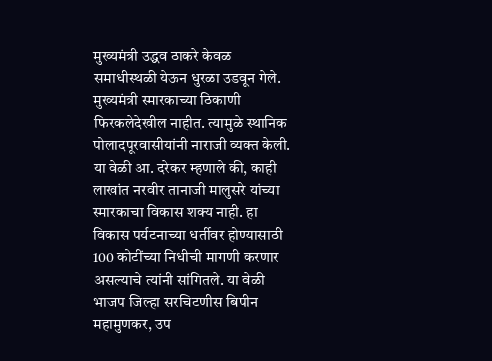मुख्यमंत्री उद्धव ठाकरे केवळ समाधीस्थळी येऊन धुरळा उडवून गेले. मुख्यमंत्री स्मारकाच्या ठिकाणी फिरकलेदेखील नाहीत. त्यामुळे स्थानिक पोलादपूरवासीयांनी नाराजी व्यक्त केली.
या वेळी आ. दरेकर म्हणाले की, काही लाखांत नरवीर तानाजी मालुसरे यांच्या स्मारकाचा विकास शक्य नाही. हा विकास पर्यटनाच्या धर्तीवर होण्यासाठी 100 कोटींच्या निधीची मागणी करणार असल्याचे त्यांनी सांगितले. या वेळी भाजप जिल्हा सरचिटणीस बिपीन महामुणकर, उप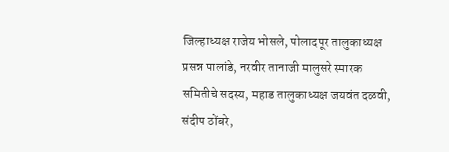जिल्हाध्यक्ष राजेय भोसले, पोलादपूर तालुकाध्यक्ष प्रसन्न पालांडे, नरवीर तानाजी मालुसरे स्मारक समितीचे सदस्य, महाड तालुकाध्यक्ष जयवंत दळवी, संदीप ठोंबरे,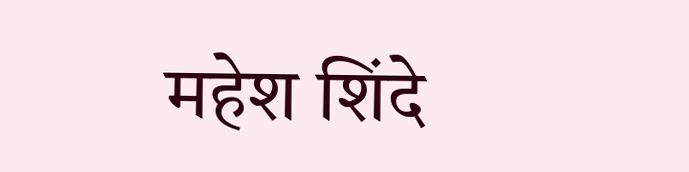महेश शिंदे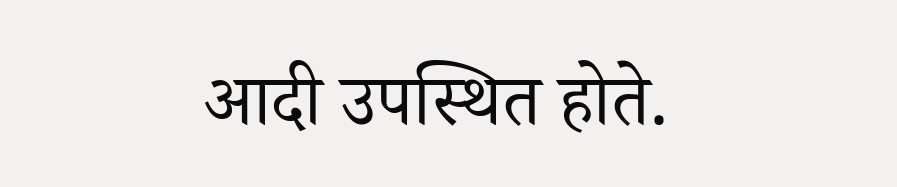आदी उपस्थित होते.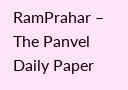RamPrahar – The Panvel Daily Paper